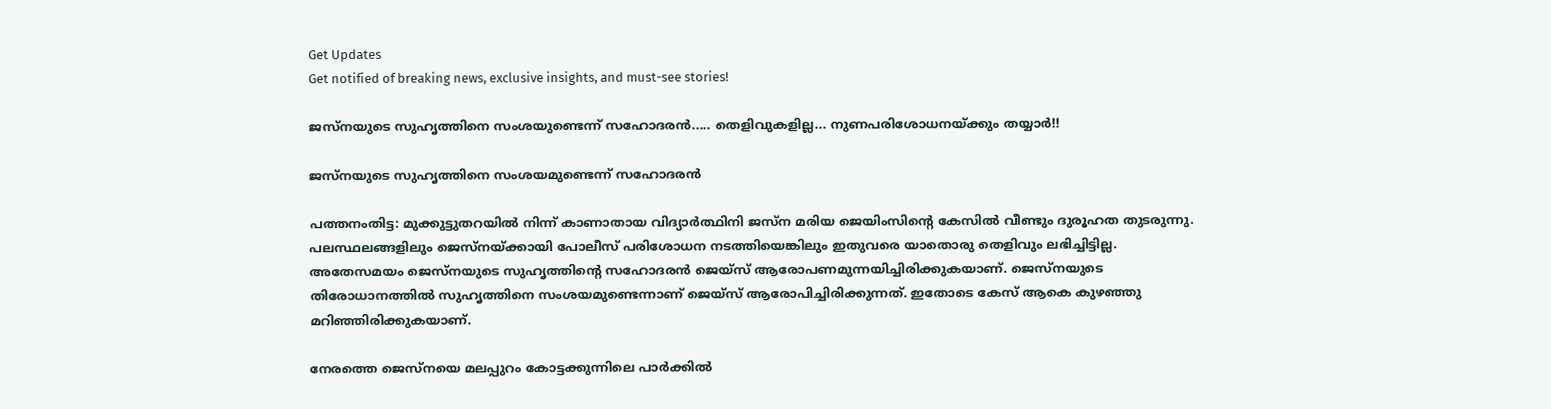Get Updates
Get notified of breaking news, exclusive insights, and must-see stories!

ജസ്‌നയുടെ സുഹൃത്തിനെ സംശയുണ്ടെന്ന് സഹോദരന്‍..... തെളിവുകളില്ല... നുണപരിശോധനയ്ക്കും തയ്യാര്‍!!

ജസ്‌നയുടെ സുഹൃത്തിനെ സംശയമുണ്ടെന്ന് സഹോദരന്‍

പത്തനംതിട്ട: മുക്കുട്ടുതറയില്‍ നിന്ന് കാണാതായ വിദ്യാര്‍ത്ഥിനി ജസ്‌ന മരിയ ജെയിംസിന്റെ കേസില്‍ വീണ്ടും ദുരൂഹത തുടരുന്നു. പലസ്ഥലങ്ങളിലും ജെസ്‌നയ്ക്കായി പോലീസ് പരിശോധന നടത്തിയെങ്കിലും ഇതുവരെ യാതൊരു തെളിവും ലഭിച്ചിട്ടില്ല. അതേസമയം ജെസ്‌നയുടെ സുഹൃത്തിന്റെ സഹോദരന്‍ ജെയ്‌സ് ആരോപണമുന്നയിച്ചിരിക്കുകയാണ്. ജെസ്‌നയുടെ തിരോധാനത്തില്‍ സുഹൃത്തിനെ സംശയമുണ്ടെന്നാണ് ജെയ്‌സ് ആരോപിച്ചിരിക്കുന്നത്. ഇതോടെ കേസ് ആകെ കുഴഞ്ഞു മറിഞ്ഞിരിക്കുകയാണ്.

നേരത്തെ ജെസ്‌നയെ മലപ്പുറം കോട്ടക്കുന്നിലെ പാര്‍ക്കില്‍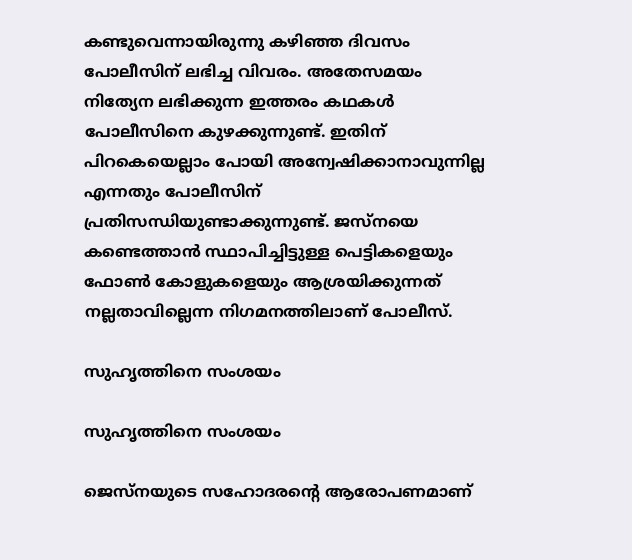കണ്ടുവെന്നായിരുന്നു കഴിഞ്ഞ ദിവസം പോലീസിന് ലഭിച്ച വിവരം. അതേസമയം നിത്യേന ലഭിക്കുന്ന ഇത്തരം കഥകള്‍ പോലീസിനെ കുഴക്കുന്നുണ്ട്. ഇതിന് പിറകെയെല്ലാം പോയി അന്വേഷിക്കാനാവുന്നില്ല എന്നതും പോലീസിന് പ്രതിസന്ധിയുണ്ടാക്കുന്നുണ്ട്. ജസ്‌നയെ കണ്ടെത്താന്‍ സ്ഥാപിച്ചിട്ടുള്ള പെട്ടികളെയും ഫോണ്‍ കോളുകളെയും ആശ്രയിക്കുന്നത് നല്ലതാവില്ലെന്ന നിഗമനത്തിലാണ് പോലീസ്.

സുഹൃത്തിനെ സംശയം

സുഹൃത്തിനെ സംശയം

ജെസ്‌നയുടെ സഹോദരന്റെ ആരോപണമാണ്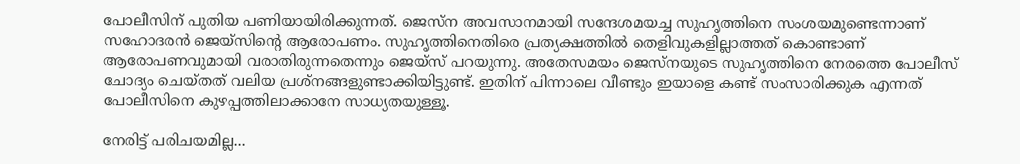പോലീസിന് പുതിയ പണിയായിരിക്കുന്നത്. ജെസ്‌ന അവസാനമായി സന്ദേശമയച്ച സുഹൃത്തിനെ സംശയമുണ്ടെന്നാണ് സഹോദരന്‍ ജെയ്‌സിന്റെ ആരോപണം. സുഹൃത്തിനെതിരെ പ്രത്യക്ഷത്തില്‍ തെളിവുകളില്ലാത്തത് കൊണ്ടാണ് ആരോപണവുമായി വരാതിരുന്നതെന്നും ജെയ്‌സ് പറയുന്നു. അതേസമയം ജെസ്‌നയുടെ സുഹൃത്തിനെ നേരത്തെ പോലീസ് ചോദ്യം ചെയ്തത് വലിയ പ്രശ്‌നങ്ങളുണ്ടാക്കിയിട്ടുണ്ട്. ഇതിന് പിന്നാലെ വീണ്ടും ഇയാളെ കണ്ട് സംസാരിക്കുക എന്നത് പോലീസിനെ കുഴപ്പത്തിലാക്കാനേ സാധ്യതയുള്ളൂ.

നേരിട്ട് പരിചയമില്ല...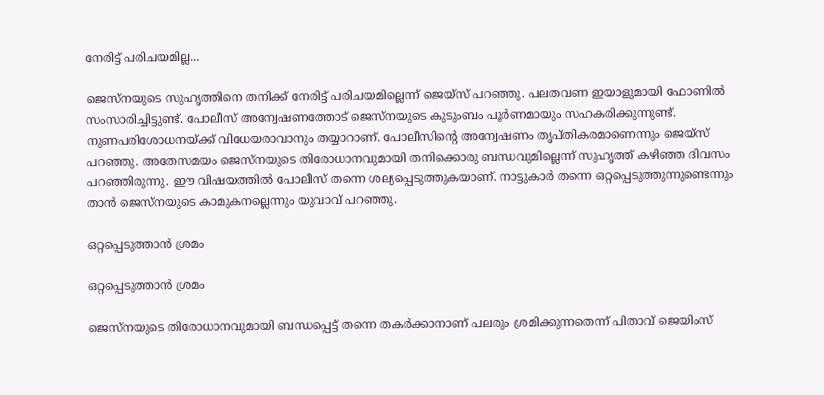നേരിട്ട് പരിചയമില്ല...

ജെസ്‌നയുടെ സുഹൃത്തിനെ തനിക്ക് നേരിട്ട് പരിചയമില്ലെന്ന് ജെയ്‌സ് പറഞ്ഞു. പലതവണ ഇയാളുമായി ഫോണില്‍ സംസാരിച്ചിട്ടുണ്ട്. പോലീസ് അന്വേഷണത്തോട് ജെസ്‌നയുടെ കുടുംബം പൂര്‍ണമായും സഹകരിക്കുന്നുണ്ട്. നുണപരിശോധനയ്ക്ക് വിധേയരാവാനും തയ്യാറാണ്. പോലീസിന്റെ അന്വേഷണം തൃപ്തികരമാണെന്നും ജെയ്‌സ് പറഞ്ഞു. അതേസമയം ജെസ്‌നയുടെ തിരോധാനവുമായി തനിക്കൊരു ബന്ധവുമില്ലെന്ന് സുഹൃത്ത് കഴിഞ്ഞ ദിവസം പറഞ്ഞിരുന്നു. ഈ വിഷയത്തില്‍ പോലീസ് തന്നെ ശല്യപ്പെടുത്തുകയാണ്. നാട്ടുകാര്‍ തന്നെ ഒറ്റപ്പെടുത്തുന്നുണ്ടെന്നും താന്‍ ജെസ്‌നയുടെ കാമുകനല്ലെന്നും യുവാവ് പറഞ്ഞു.

ഒറ്റപ്പെടുത്താന്‍ ശ്രമം

ഒറ്റപ്പെടുത്താന്‍ ശ്രമം

ജെസ്‌നയുടെ തിരോധാനവുമായി ബന്ധപ്പെട്ട് തന്നെ തകര്‍ക്കാനാണ് പലരും ശ്രമിക്കുന്നതെന്ന് പിതാവ് ജെയിംസ്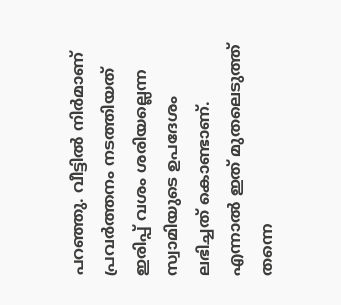പറഞ്ഞു. വീട്ടില്‍ നിര്‍മാണ് പ്രവര്‍ത്തനം നടത്തിയത് ഇരിപ്പ് വശം ശരിയല്ലെന്ന സ്വാമിയുടെ ഉപദേശം ലഭിച്ചത് കൊണ്ടാണ്. എന്നാല്‍ ഇത് മുതലെടുത്ത് തന്നെ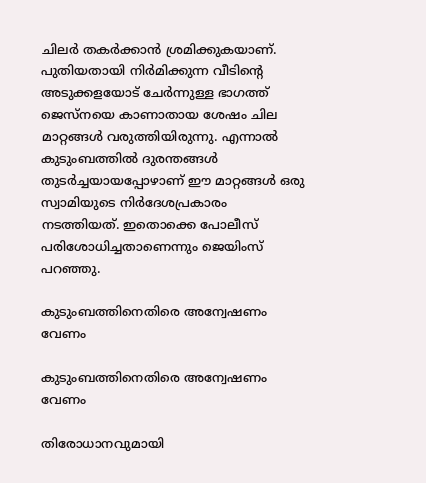ചിലര്‍ തകര്‍ക്കാന്‍ ശ്രമിക്കുകയാണ്. പുതിയതായി നിര്‍മിക്കുന്ന വീടിന്റെ അടുക്കളയോട് ചേര്‍ന്നുള്ള ഭാഗത്ത് ജെസ്‌നയെ കാണാതായ ശേഷം ചില മാറ്റങ്ങള്‍ വരുത്തിയിരുന്നു. എന്നാല്‍ കുടുംബത്തില്‍ ദുരന്തങ്ങള്‍ തുടര്‍ച്ചയായപ്പോഴാണ് ഈ മാറ്റങ്ങള്‍ ഒരു സ്വാമിയുടെ നിര്‍ദേശപ്രകാരം നടത്തിയത്. ഇതൊക്കെ പോലീസ് പരിശോധിച്ചതാണെന്നും ജെയിംസ് പറഞ്ഞു.

കുടുംബത്തിനെതിരെ അന്വേഷണം വേണം

കുടുംബത്തിനെതിരെ അന്വേഷണം വേണം

തിരോധാനവുമായി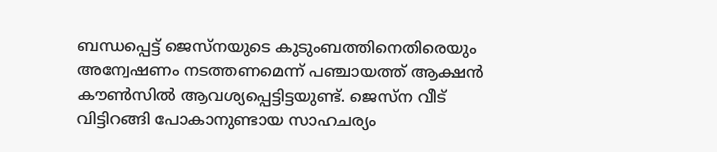ബന്ധപ്പെട്ട് ജെസ്‌നയുടെ കുടുംബത്തിനെതിരെയും അന്വേഷണം നടത്തണമെന്ന് പഞ്ചായത്ത് ആക്ഷന്‍ കൗണ്‍സില്‍ ആവശ്യപ്പെട്ടിട്ടയുണ്ട്. ജെസ്‌ന വീട് വിട്ടിറങ്ങി പോകാനുണ്ടായ സാഹചര്യം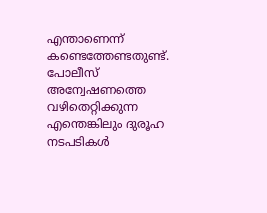എന്താണെന്ന് കണ്ടെത്തേണ്ടതുണ്ട്. പോലീസ് അന്വേഷണത്തെ വഴിതെറ്റിക്കുന്ന എന്തെങ്കിലും ദുരൂഹ നടപടികള്‍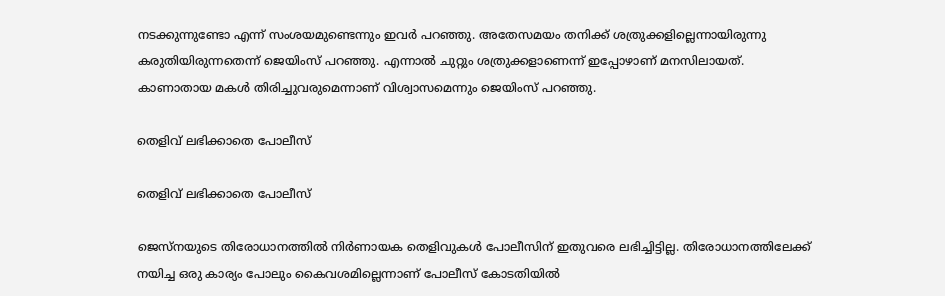നടക്കുന്നുണ്ടോ എന്ന് സംശയമുണ്ടെന്നും ഇവര്‍ പറഞ്ഞു. അതേസമയം തനിക്ക് ശത്രുക്കളില്ലെന്നായിരുന്നു കരുതിയിരുന്നതെന്ന് ജെയിംസ് പറഞ്ഞു. എന്നാല്‍ ചുറ്റും ശത്രുക്കളാണെന്ന് ഇപ്പോഴാണ് മനസിലായത്. കാണാതായ മകള്‍ തിരിച്ചുവരുമെന്നാണ് വിശ്വാസമെന്നും ജെയിംസ് പറഞ്ഞു.

തെളിവ് ലഭിക്കാതെ പോലീസ്

തെളിവ് ലഭിക്കാതെ പോലീസ്

ജെസ്‌നയുടെ തിരോധാനത്തില്‍ നിര്‍ണായക തെളിവുകള്‍ പോലീസിന് ഇതുവരെ ലഭിച്ചിട്ടില്ല. തിരോധാനത്തിലേക്ക് നയിച്ച ഒരു കാര്യം പോലും കൈവശമില്ലെന്നാണ് പോലീസ് കോടതിയില്‍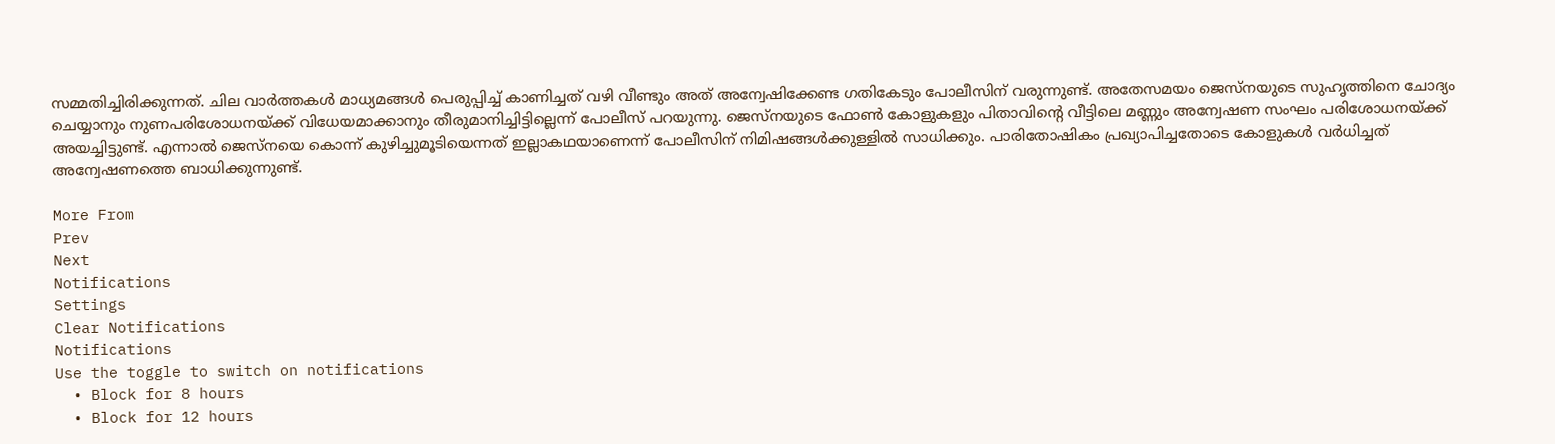സമ്മതിച്ചിരിക്കുന്നത്. ചില വാര്‍ത്തകള്‍ മാധ്യമങ്ങള്‍ പെരുപ്പിച്ച് കാണിച്ചത് വഴി വീണ്ടും അത് അന്വേഷിക്കേണ്ട ഗതികേടും പോലീസിന് വരുന്നുണ്ട്. അതേസമയം ജെസ്‌നയുടെ സുഹൃത്തിനെ ചോദ്യം ചെയ്യാനും നുണപരിശോധനയ്ക്ക് വിധേയമാക്കാനും തീരുമാനിച്ചിട്ടില്ലെന്ന് പോലീസ് പറയുന്നു. ജെസ്‌നയുടെ ഫോണ്‍ കോളുകളും പിതാവിന്റെ വീട്ടിലെ മണ്ണും അന്വേഷണ സംഘം പരിശോധനയ്ക്ക് അയച്ചിട്ടുണ്ട്. എന്നാല്‍ ജെസ്‌നയെ കൊന്ന് കുഴിച്ചുമൂടിയെന്നത് ഇല്ലാകഥയാണെന്ന് പോലീസിന് നിമിഷങ്ങള്‍ക്കുള്ളില്‍ സാധിക്കും. പാരിതോഷികം പ്രഖ്യാപിച്ചതോടെ കോളുകള്‍ വര്‍ധിച്ചത് അന്വേഷണത്തെ ബാധിക്കുന്നുണ്ട്.

More From
Prev
Next
Notifications
Settings
Clear Notifications
Notifications
Use the toggle to switch on notifications
  • Block for 8 hours
  • Block for 12 hours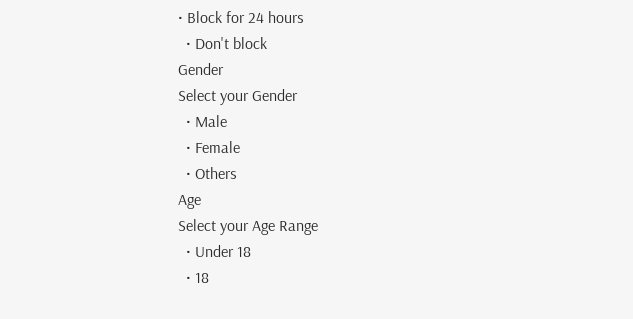• Block for 24 hours
  • Don't block
Gender
Select your Gender
  • Male
  • Female
  • Others
Age
Select your Age Range
  • Under 18
  • 18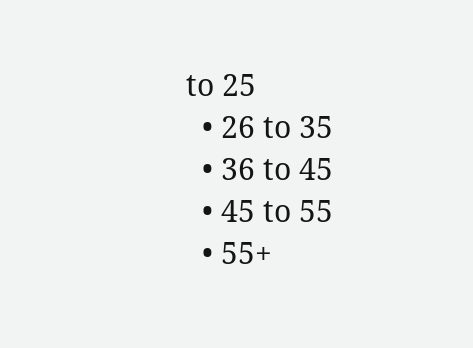to 25
  • 26 to 35
  • 36 to 45
  • 45 to 55
  • 55+